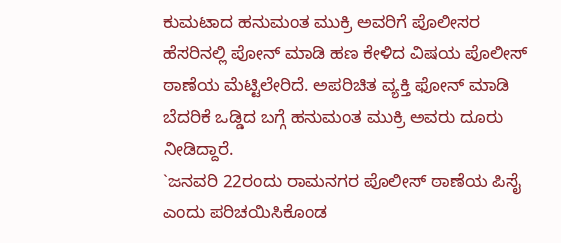ಕುಮಟಾದ ಹನುಮಂತ ಮುಕ್ರಿ ಅವರಿಗೆ ಪೊಲೀಸರ ಹೆಸರಿನಲ್ಲಿ ಪೋನ್ ಮಾಡಿ ಹಣ ಕೇಳಿದ ವಿಷಯ ಪೊಲೀಸ್ ಠಾಣೆಯ ಮೆಟ್ಟಿಲೇರಿದೆ. ಅಪರಿಚಿತ ವ್ಯಕ್ತಿ ಫೋನ್ ಮಾಡಿ ಬೆದರಿಕೆ ಒಡ್ಡಿದ ಬಗ್ಗೆ ಹನುಮಂತ ಮುಕ್ರಿ ಅವರು ದೂರು ನೀಡಿದ್ದಾರೆ.
`ಜನವರಿ 22ರಂದು ರಾಮನಗರ ಪೊಲೀಸ್ ಠಾಣೆಯ ಪಿಸೈ ಎಂದು ಪರಿಚಯಿಸಿಕೊಂಡ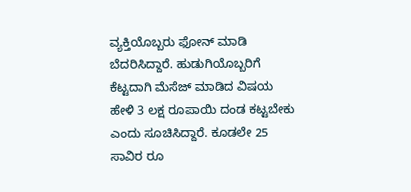ವ್ಯಕ್ತಿಯೊಬ್ಬರು ಫೋನ್ ಮಾಡಿ ಬೆದರಿಸಿದ್ದಾರೆ. ಹುಡುಗಿಯೊಬ್ಬರಿಗೆ ಕೆಟ್ಟದಾಗಿ ಮೆಸೆಜ್ ಮಾಡಿದ ವಿಷಯ ಹೇಳಿ 3 ಲಕ್ಷ ರೂಪಾಯಿ ದಂಡ ಕಟ್ಟಬೇಕು ಎಂದು ಸೂಚಿಸಿದ್ದಾರೆ. ಕೂಡಲೇ 25 ಸಾವಿರ ರೂ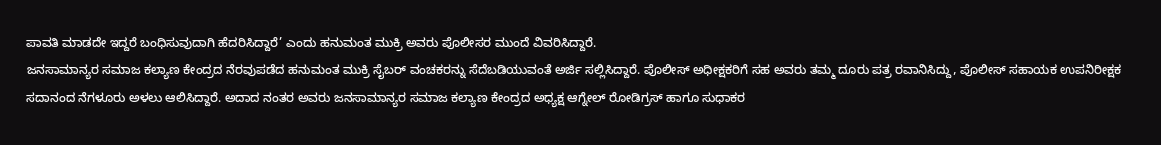ಪಾವತಿ ಮಾಡದೇ ಇದ್ದರೆ ಬಂಧಿಸುವುದಾಗಿ ಹೆದರಿಸಿದ್ದಾರೆ’ ಎಂದು ಹನುಮಂತ ಮುಕ್ರಿ ಅವರು ಪೊಲೀಸರ ಮುಂದೆ ವಿವರಿಸಿದ್ದಾರೆ.
ಜನಸಾಮಾನ್ಯರ ಸಮಾಜ ಕಲ್ಯಾಣ ಕೇಂದ್ರದ ನೆರವುಪಡೆದ ಹನುಮಂತ ಮುಕ್ರಿ ಸೈಬರ್ ವಂಚಕರನ್ನು ಸೆದೆಬಡಿಯುವಂತೆ ಅರ್ಜಿ ಸಲ್ಲಿಸಿದ್ದಾರೆ. ಪೊಲೀಸ್ ಅಧೀಕ್ಷಕರಿಗೆ ಸಹ ಅವರು ತಮ್ಮ ದೂರು ಪತ್ರ ರವಾನಿಸಿದ್ದು, ಪೊಲೀಸ್ ಸಹಾಯಕ ಉಪನಿರೀಕ್ಷಕ ಸದಾನಂದ ನೆಗಳೂರು ಅಳಲು ಆಲಿಸಿದ್ದಾರೆ. ಅದಾದ ನಂತರ ಅವರು ಜನಸಾಮಾನ್ಯರ ಸಮಾಜ ಕಲ್ಯಾಣ ಕೇಂದ್ರದ ಅಧ್ಯಕ್ಷ ಆಗ್ನೇಲ್ ರೋಡಿಗ್ರಸ್ ಹಾಗೂ ಸುಧಾಕರ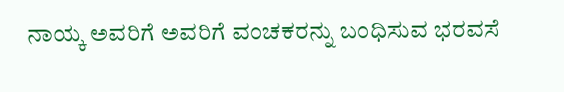ನಾಯ್ಕ ಅವರಿಗೆ ಅವರಿಗೆ ವಂಚಕರನ್ನು ಬಂಧಿಸುವ ಭರವಸೆ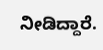ನೀಡಿದ್ದಾರೆ.